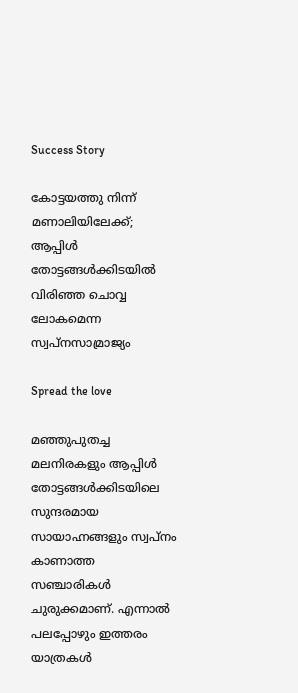Success Story

കോട്ടയത്തു നിന്ന് മണാലിയിലേക്ക്; ആപ്പിള്‍ തോട്ടങ്ങള്‍ക്കിടയില്‍ വിരിഞ്ഞ ചൊവ്വ ലോകമെന്ന സ്വപ്‌നസാമ്രാജ്യം

Spread the love

മഞ്ഞുപുതച്ച മലനിരകളും ആപ്പിള്‍ തോട്ടങ്ങള്‍ക്കിടയിലെ സുന്ദരമായ സായാഹ്നങ്ങളും സ്വപ്‌നം കാണാത്ത സഞ്ചാരികള്‍ ചുരുക്കമാണ്. എന്നാല്‍ പലപ്പോഴും ഇത്തരം യാത്രകള്‍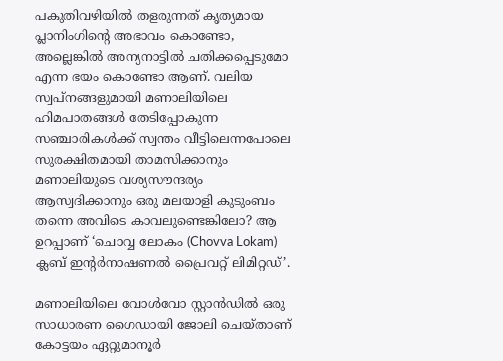പകുതിവഴിയില്‍ തളരുന്നത് കൃത്യമായ പ്ലാനിംഗിന്റെ അഭാവം കൊണ്ടോ, അല്ലെങ്കില്‍ അന്യനാട്ടില്‍ ചതിക്കപ്പെടുമോ എന്ന ഭയം കൊണ്ടോ ആണ്. വലിയ സ്വപ്‌നങ്ങളുമായി മണാലിയിലെ ഹിമപാതങ്ങള്‍ തേടിപ്പോകുന്ന സഞ്ചാരികള്‍ക്ക് സ്വന്തം വീട്ടിലെന്നപോലെ സുരക്ഷിതമായി താമസിക്കാനും മണാലിയുടെ വശ്യസൗന്ദര്യം ആസ്വദിക്കാനും ഒരു മലയാളി കുടുംബം തന്നെ അവിടെ കാവലുണ്ടെങ്കിലോ? ആ ഉറപ്പാണ് ‘ചൊവ്വ ലോകം (Chovva Lokam) ക്ലബ് ഇന്റര്‍നാഷണല്‍ പ്രൈവറ്റ് ലിമിറ്റഡ്’.

മണാലിയിലെ വോള്‍വോ സ്റ്റാന്‍ഡില്‍ ഒരു സാധാരണ ഗൈഡായി ജോലി ചെയ്താണ് കോട്ടയം ഏറ്റുമാനൂര്‍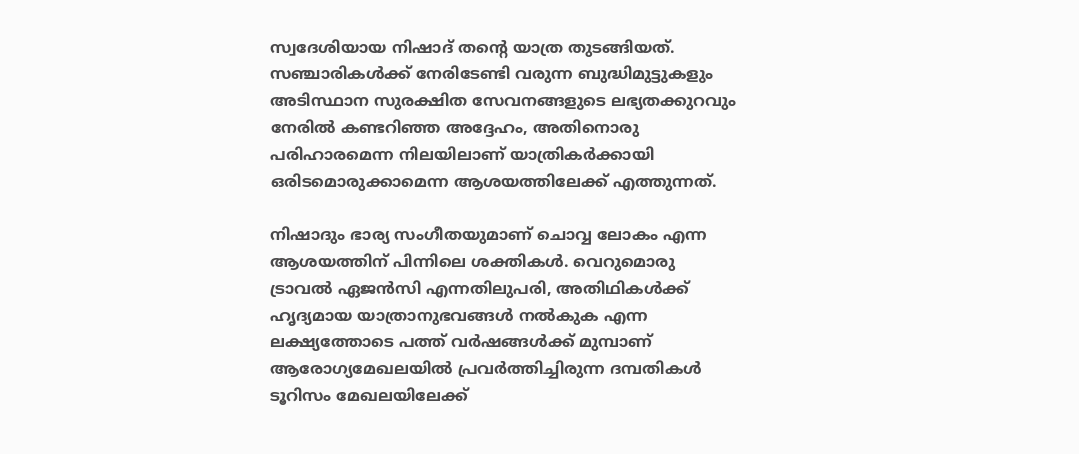സ്വദേശിയായ നിഷാദ് തന്റെ യാത്ര തുടങ്ങിയത്. സഞ്ചാരികള്‍ക്ക് നേരിടേണ്ടി വരുന്ന ബുദ്ധിമുട്ടുകളും അടിസ്ഥാന സുരക്ഷിത സേവനങ്ങളുടെ ലഭ്യതക്കുറവും നേരില്‍ കണ്ടറിഞ്ഞ അദ്ദേഹം, അതിനൊരു പരിഹാരമെന്ന നിലയിലാണ് യാത്രികര്‍ക്കായി ഒരിടമൊരുക്കാമെന്ന ആശയത്തിലേക്ക് എത്തുന്നത്.

നിഷാദും ഭാര്യ സംഗീതയുമാണ് ചൊവ്വ ലോകം എന്ന ആശയത്തിന് പിന്നിലെ ശക്തികള്‍. വെറുമൊരു ട്രാവല്‍ ഏജന്‍സി എന്നതിലുപരി, അതിഥികള്‍ക്ക് ഹൃദ്യമായ യാത്രാനുഭവങ്ങള്‍ നല്‍കുക എന്ന ലക്ഷ്യത്തോടെ പത്ത് വര്‍ഷങ്ങള്‍ക്ക് മുമ്പാണ് ആരോഗ്യമേഖലയില്‍ പ്രവര്‍ത്തിച്ചിരുന്ന ദമ്പതികള്‍ ടൂറിസം മേഖലയിലേക്ക്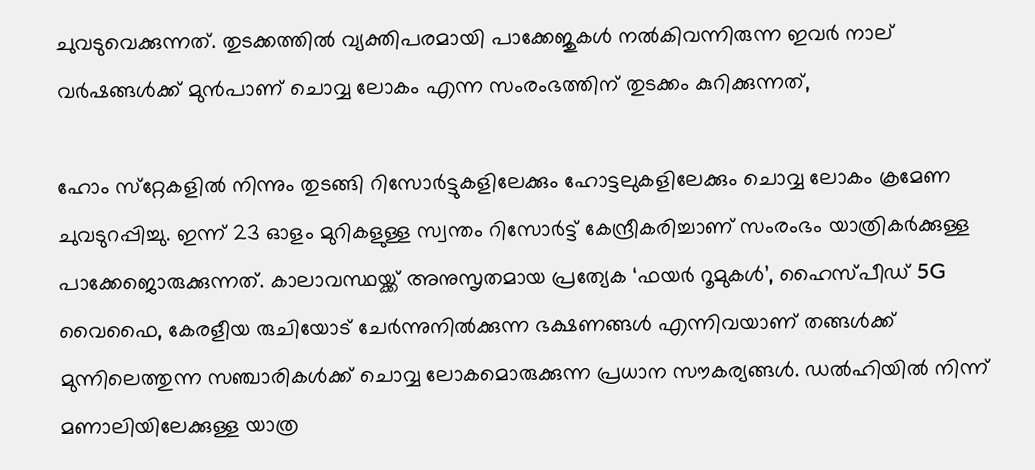ചുവടുവെക്കുന്നത്. തുടക്കത്തില്‍ വ്യക്തിപരമായി പാക്കേജുകള്‍ നല്‍കിവന്നിരുന്ന ഇവര്‍ നാല് വര്‍ഷങ്ങള്‍ക്ക് മുന്‍പാണ് ചൊവ്വ ലോകം എന്ന സംരംഭത്തിന് തുടക്കം കുറിക്കുന്നത്,

ഹോം സ്‌റ്റേകളില്‍ നിന്നും തുടങ്ങി റിസോര്‍ട്ടുകളിലേക്കും ഹോട്ടലുകളിലേക്കും ചൊവ്വ ലോകം ക്രമേണ ചുവടുറപ്പിച്ചു. ഇന്ന് 23 ഓളം മുറികളുള്ള സ്വന്തം റിസോര്‍ട്ട് കേന്ദ്രീകരിച്ചാണ് സംരംഭം യാത്രികര്‍ക്കുള്ള പാക്കേജൊരുക്കുന്നത്. കാലാവസ്ഥയ്ക്ക് അനുസൃതമായ പ്രത്യേക ‘ഫയര്‍ റൂമുകള്‍’, ഹൈസ്പീഡ് 5G വൈഫൈ, കേരളീയ രുചിയോട് ചേര്‍ന്നുനില്‍ക്കുന്ന ഭക്ഷണങ്ങള്‍ എന്നിവയാണ് തങ്ങള്‍ക്ക് മുന്നിലെത്തുന്ന സഞ്ചാരികള്‍ക്ക് ചൊവ്വ ലോകമൊരുക്കുന്ന പ്രധാന സൗകര്യങ്ങള്‍. ഡല്‍ഹിയില്‍ നിന്ന് മണാലിയിലേക്കുള്ള യാത്ര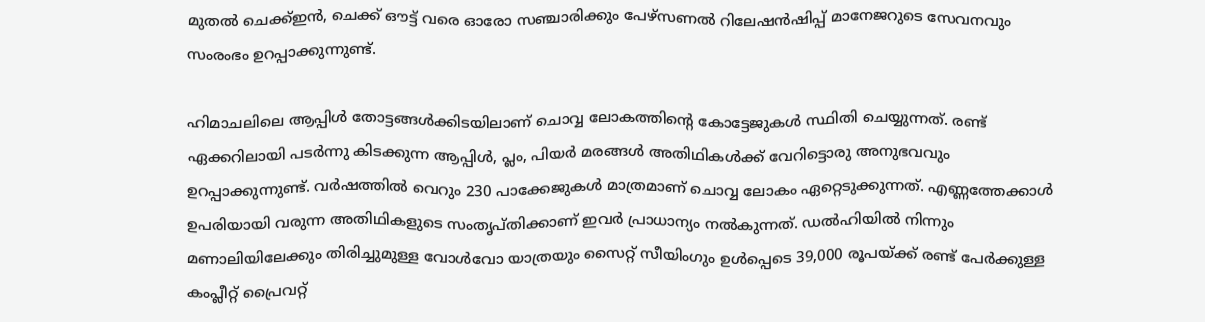മുതല്‍ ചെക്ക്ഇന്‍, ചെക്ക് ഔട്ട് വരെ ഓരോ സഞ്ചാരിക്കും പേഴ്‌സണല്‍ റിലേഷന്‍ഷിപ്പ് മാനേജറുടെ സേവനവും സംരംഭം ഉറപ്പാക്കുന്നുണ്ട്.

ഹിമാചലിലെ ആപ്പിള്‍ തോട്ടങ്ങള്‍ക്കിടയിലാണ് ചൊവ്വ ലോകത്തിന്റെ കോട്ടേജുകള്‍ സ്ഥിതി ചെയ്യുന്നത്. രണ്ട് ഏക്കറിലായി പടര്‍ന്നു കിടക്കുന്ന ആപ്പിള്‍, പ്ലം, പിയര്‍ മരങ്ങള്‍ അതിഥികള്‍ക്ക് വേറിട്ടൊരു അനുഭവവും ഉറപ്പാക്കുന്നുണ്ട്. വര്‍ഷത്തില്‍ വെറും 230 പാക്കേജുകള്‍ മാത്രമാണ് ചൊവ്വ ലോകം ഏറ്റെടുക്കുന്നത്. എണ്ണത്തേക്കാള്‍ ഉപരിയായി വരുന്ന അതിഥികളുടെ സംതൃപ്തിക്കാണ് ഇവര്‍ പ്രാധാന്യം നല്‍കുന്നത്. ഡല്‍ഹിയില്‍ നിന്നും മണാലിയിലേക്കും തിരിച്ചുമുള്ള വോള്‍വോ യാത്രയും സൈറ്റ് സീയിംഗും ഉള്‍പ്പെടെ 39,000 രൂപയ്ക്ക് രണ്ട് പേര്‍ക്കുള്ള കംപ്ലീറ്റ് പ്രൈവറ്റ്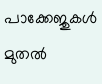പാക്കേജുകള്‍ മുതല്‍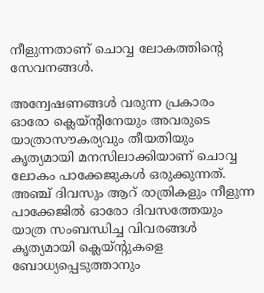നീളുന്നതാണ് ചൊവ്വ ലോകത്തിന്റെ സേവനങ്ങള്‍.

അന്വേഷണങ്ങള്‍ വരുന്ന പ്രകാരം ഓരോ ക്ലെയ്ന്റിനേയും അവരുടെ യാത്രാസൗകര്യവും തീയതിയും കൃത്യമായി മനസിലാക്കിയാണ് ചൊവ്വ ലോകം പാക്കേജുകള്‍ ഒരുക്കുന്നത്. അഞ്ച് ദിവസും ആറ് രാത്രികളും നീളുന്ന പാക്കേജില്‍ ഓരോ ദിവസത്തേയും യാത്ര സംബന്ധിച്ച വിവരങ്ങള്‍ കൃത്യമായി ക്ലെയ്ന്റുകളെ ബോധ്യപ്പെടുത്താനും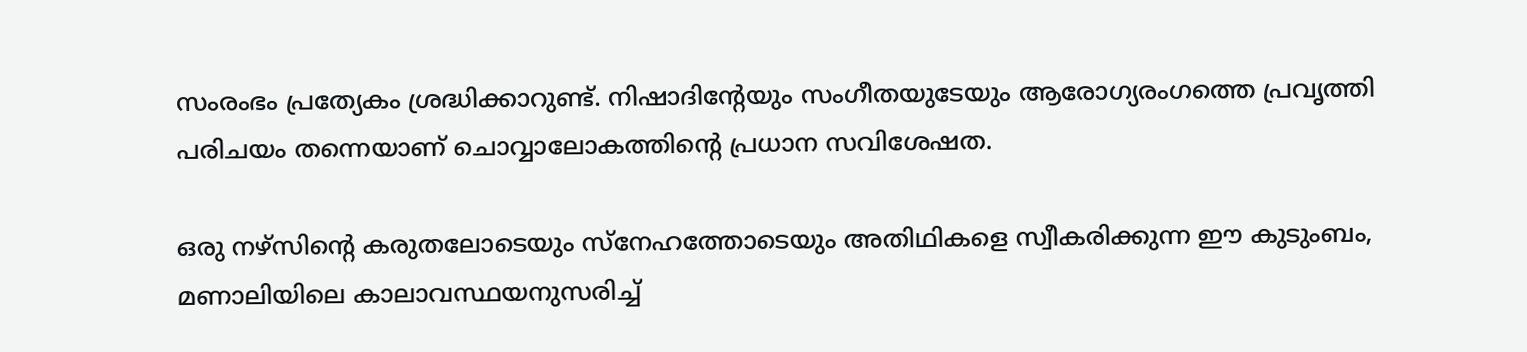സംരംഭം പ്രത്യേകം ശ്രദ്ധിക്കാറുണ്ട്. നിഷാദിന്റേയും സംഗീതയുടേയും ആരോഗ്യരംഗത്തെ പ്രവൃത്തി പരിചയം തന്നെയാണ് ചൊവ്വാലോകത്തിന്റെ പ്രധാന സവിശേഷത.

ഒരു നഴ്‌സിന്റെ കരുതലോടെയും സ്‌നേഹത്തോടെയും അതിഥികളെ സ്വീകരിക്കുന്ന ഈ കുടുംബം, മണാലിയിലെ കാലാവസ്ഥയനുസരിച്ച്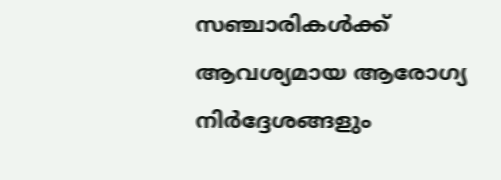സഞ്ചാരികള്‍ക്ക് ആവശ്യമായ ആരോഗ്യ നിര്‍ദ്ദേശങ്ങളും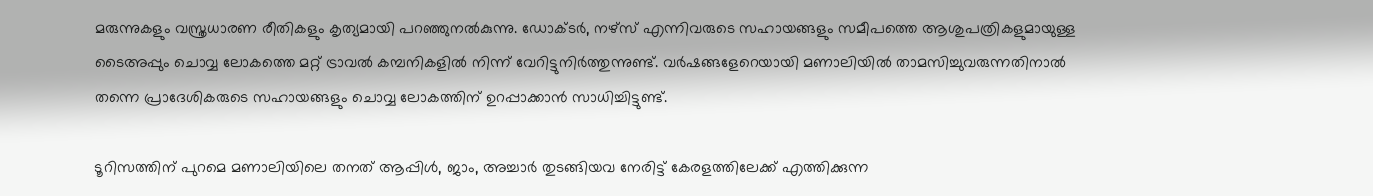മരുന്നുകളും വസ്ത്രധാരണ രീതികളും കൃത്യമായി പറഞ്ഞുനല്‍കുന്നു. ഡോക്ടര്‍, നഴ്‌സ് എന്നിവരുടെ സഹായങ്ങളും സമീപത്തെ ആശുപത്രികളുമായുള്ള ടൈഅപ്പും ചൊവ്വ ലോകത്തെ മറ്റ് ട്രാവല്‍ കമ്പനികളില്‍ നിന്ന് വേറിട്ടുനിര്‍ത്തുന്നുണ്ട്. വര്‍ഷങ്ങളേറെയായി മണാലിയില്‍ താമസിച്ചുവരുന്നതിനാല്‍ തന്നെ പ്രാദേശികരുടെ സഹായങ്ങളും ചൊവ്വ ലോകത്തിന് ഉറപ്പാക്കാന്‍ സാധിച്ചിട്ടുണ്ട്.

ടൂറിസത്തിന് പുറമെ മണാലിയിലെ തനത് ആപ്പിള്‍, ജാം, അച്ചാര്‍ തുടങ്ങിയവ നേരിട്ട് കേരളത്തിലേക്ക് എത്തിക്കുന്ന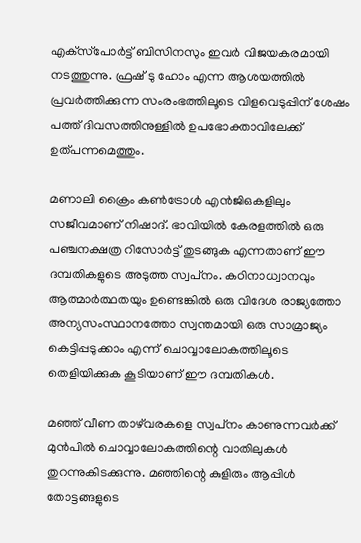എക്‌സ്‌പോര്‍ട്ട് ബിസിനസും ഇവര്‍ വിജയകരമായി നടത്തുന്നു. ഫ്രഷ് ടു ഹോം എന്ന ആശയത്തില്‍ പ്രവര്‍ത്തിക്കുന്ന സംരംഭത്തിലൂടെ വിളവെടുപ്പിന് ശേഷം പത്ത് ദിവസത്തിനുള്ളില്‍ ഉപഭോക്താവിലേക്ക് ഉത്പന്നമെത്തും.

മണാലി ക്രൈം കണ്‍ട്രോള്‍ എന്‍ജിഒകളിലും സജീവമാണ് നിഷാദ്. ഭാവിയില്‍ കേരളത്തില്‍ ഒരു പഞ്ചനക്ഷത്ര റിസോര്‍ട്ട് തുടങ്ങുക എന്നതാണ് ഈ ദമ്പതികളുടെ അടുത്ത സ്വപ്‌നം. കഠിനാധ്വാനവും ആത്മാര്‍ത്ഥതയും ഉണ്ടെങ്കില്‍ ഒരു വിദേശ രാജ്യത്തോ അന്യസംസ്ഥാനത്തോ സ്വന്തമായി ഒരു സാമ്രാജ്യം കെട്ടിപ്പടുക്കാം എന്ന് ചൊവ്വാലോകത്തിലൂടെ തെളിയിക്കുക കൂടിയാണ് ഈ ദമ്പതികള്‍.

മഞ്ഞ് വീണ താഴ്‌വരകളെ സ്വപ്‌നം കാണുന്നവര്‍ക്ക് മുന്‍പില്‍ ചൊവ്വാലോകത്തിന്റെ വാതിലുകള്‍ തുറന്നുകിടക്കുന്നു. മഞ്ഞിന്റെ കുളിരും ആപ്പിള്‍ തോട്ടങ്ങളുടെ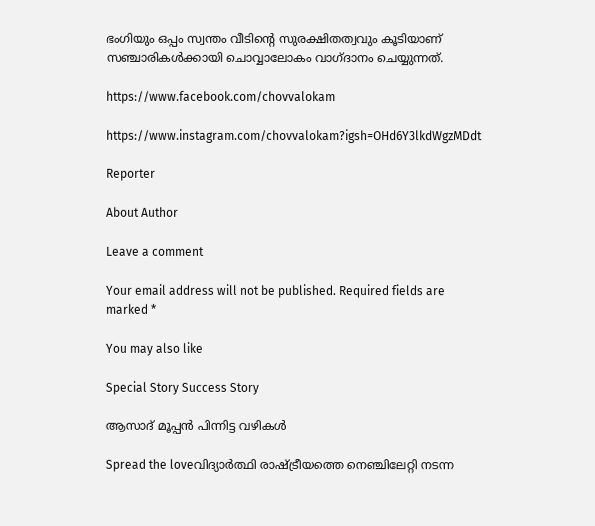ഭംഗിയും ഒപ്പം സ്വന്തം വീടിന്റെ സുരക്ഷിതത്വവും കൂടിയാണ് സഞ്ചാരികള്‍ക്കായി ചൊവ്വാലോകം വാഗ്ദാനം ചെയ്യുന്നത്.

https://www.facebook.com/chovvalokam

https://www.instagram.com/chovvalokam?igsh=OHd6Y3lkdWgzMDdt

Reporter

About Author

Leave a comment

Your email address will not be published. Required fields are marked *

You may also like

Special Story Success Story

ആസാദ് മൂപ്പന്‍ പിന്നിട്ട വഴികള്‍

Spread the loveവിദ്യാര്‍ത്ഥി രാഷ്ട്രീയത്തെ നെഞ്ചിലേറ്റി നടന്ന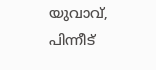യുവാവ്, പിന്നീട്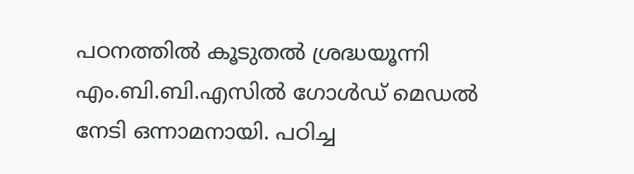പഠനത്തില്‍ കൂടുതല്‍ ശ്രദ്ധയൂന്നി എം.ബി.ബി.എസില്‍ ഗോള്‍ഡ് മെഡല്‍ നേടി ഒന്നാമനായി. പഠിച്ച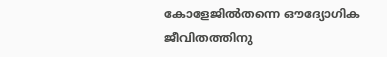കോളേജില്‍തന്നെ ഔദ്യോഗിക ജീവിതത്തിനു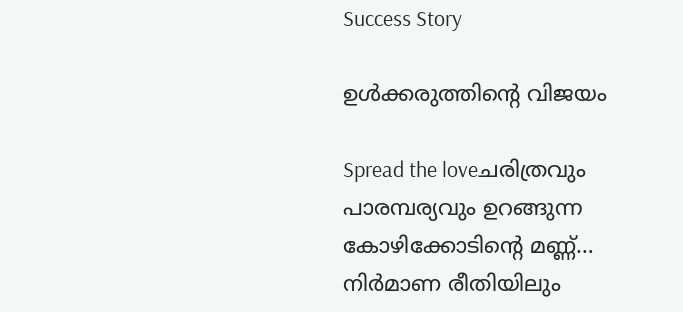Success Story

ഉള്‍ക്കരുത്തിന്റെ വിജയം

Spread the loveചരിത്രവും പാരമ്പര്യവും ഉറങ്ങുന്ന കോഴിക്കോടിന്റെ മണ്ണ്… നിര്‍മാണ രീതിയിലും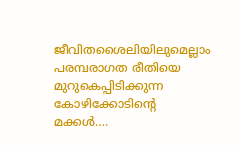ജീവിതശൈലിയിലുമെല്ലാം പരമ്പരാഗത രീതിയെ മുറുകെപ്പിടിക്കുന്ന കോഴിക്കോടിന്റെ മക്കള്‍….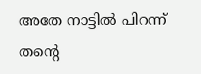അതേ നാട്ടില്‍ പിറന്ന് തന്റെ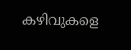കഴിവുകളെ